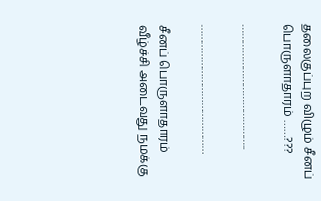தலைகுப்புற விழும் சீனப் பொருளாதாரம் ……???

……………………………………..

………………………………………

சீனப் பொருளாதாரம் வீழ்ச்சி அடைவது நமக்கு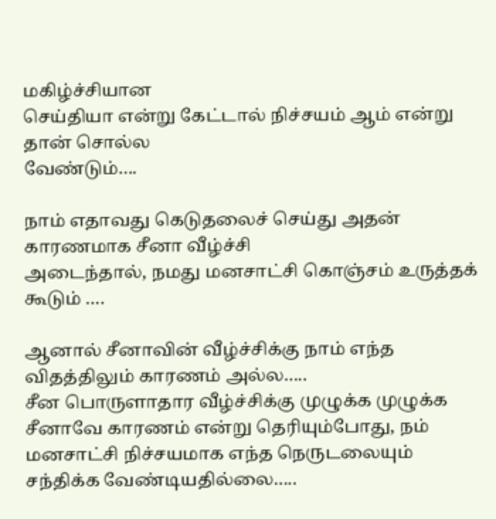மகிழ்ச்சியான
செய்தியா என்று கேட்டால் நிச்சயம் ஆம் என்று தான் சொல்ல
வேண்டும்….

நாம் எதாவது கெடுதலைச் செய்து அதன் காரணமாக சீனா வீழ்ச்சி
அடைந்தால், நமது மனசாட்சி கொஞ்சம் உருத்தக் கூடும் ….

ஆனால் சீனாவின் வீழ்ச்சிக்கு நாம் எந்த விதத்திலும் காரணம் அல்ல…..
சீன பொருளாதார வீழ்ச்சிக்கு முழுக்க முழுக்க சீனாவே காரணம் என்று தெரியும்போது, நம் மனசாட்சி நிச்சயமாக எந்த நெருடலையும்
சந்திக்க வேண்டியதில்லை…..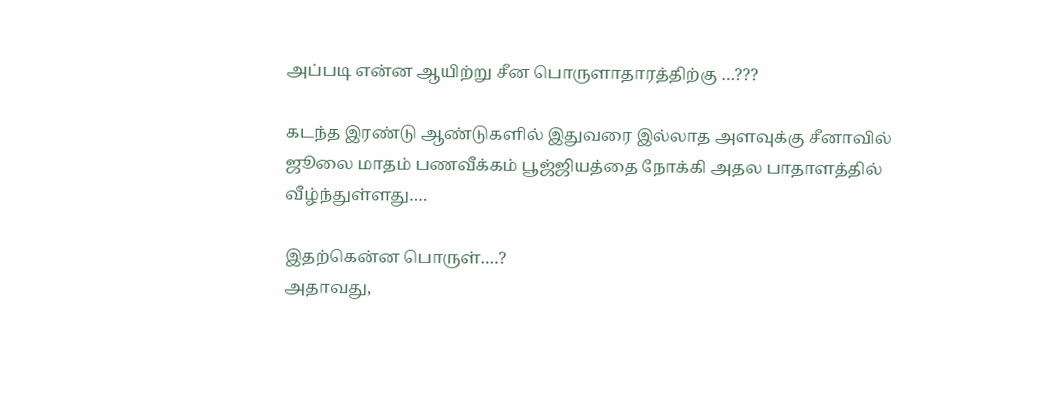அப்படி என்ன ஆயிற்று சீன பொருளாதாரத்திற்கு …???

கடந்த இரண்டு ஆண்டுகளில் இதுவரை இல்லாத அளவுக்கு சீனாவில்
ஜூலை மாதம் பணவீக்கம் பூஜ்ஜியத்தை நோக்கி அதல பாதாளத்தில்
வீழ்ந்துள்ளது….

இதற்கென்ன பொருள்….?
அதாவது,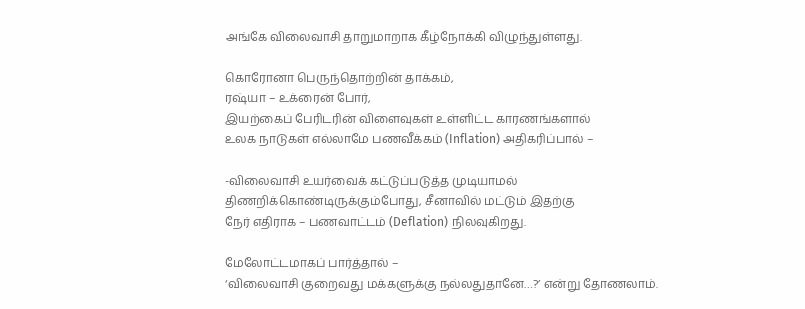அங்கே விலைவாசி தாறுமாறாக கீழ்நோக்கி விழுந்துள்ளது.

கொரோனா பெருந்தொற்றின் தாக்கம்,
ரஷ்யா – உக்ரைன் போர்,
இயற்கைப் பேரிடரின் விளைவுகள் உள்ளிட்ட காரணங்களால்
உலக நாடுகள் எல்லாமே பணவீக்கம் (Inflation) அதிகரிப்பால் –

-விலைவாசி உயர்வைக் கட்டுப்படுத்த முடியாமல்
திணறிக்கொண்டிருக்கும்போது, சீனாவில் மட்டும் இதற்கு
நேர் எதிராக – பணவாட்டம் (Deflation) நிலவுகிறது.

மேலோட்டமாகப் பார்த்தால் –
‘விலைவாசி குறைவது மக்களுக்கு நல்லதுதானே…?’ என்று தோணலாம்.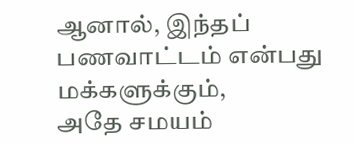ஆனால், இந்தப் பணவாட்டம் என்பது மக்களுக்கும்,
அதே சமயம்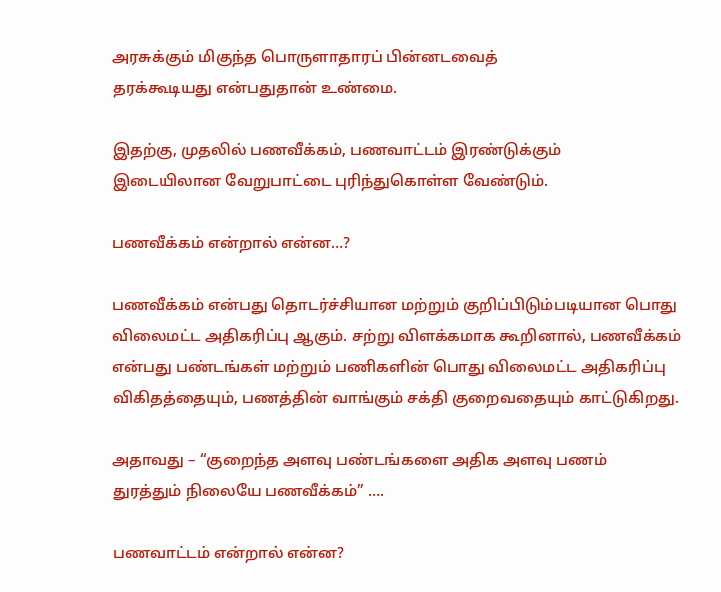அரசுக்கும் மிகுந்த பொருளாதாரப் பின்னடவைத்
தரக்கூடியது என்பதுதான் உண்மை.

இதற்கு, முதலில் பணவீக்கம், பணவாட்டம் இரண்டுக்கும்
இடையிலான வேறுபாட்டை புரிந்துகொள்ள வேண்டும்.

பணவீக்கம் என்றால் என்ன…?

பணவீக்கம் என்பது தொடர்ச்சியான மற்றும் குறிப்பிடும்படியான பொது
விலைமட்ட அதிகரிப்பு ஆகும். சற்று விளக்கமாக கூறினால், பணவீக்கம்
என்பது பண்டங்கள் மற்றும் பணிகளின் பொது விலைமட்ட அதிகரிப்பு விகிதத்தையும், பணத்தின் வாங்கும் சக்தி குறைவதையும் காட்டுகிறது.

அதாவது – “குறைந்த அளவு பண்டங்களை அதிக அளவு பணம்
துரத்தும் நிலையே பணவீக்கம்” ….

பணவாட்டம் என்றால் என்ன?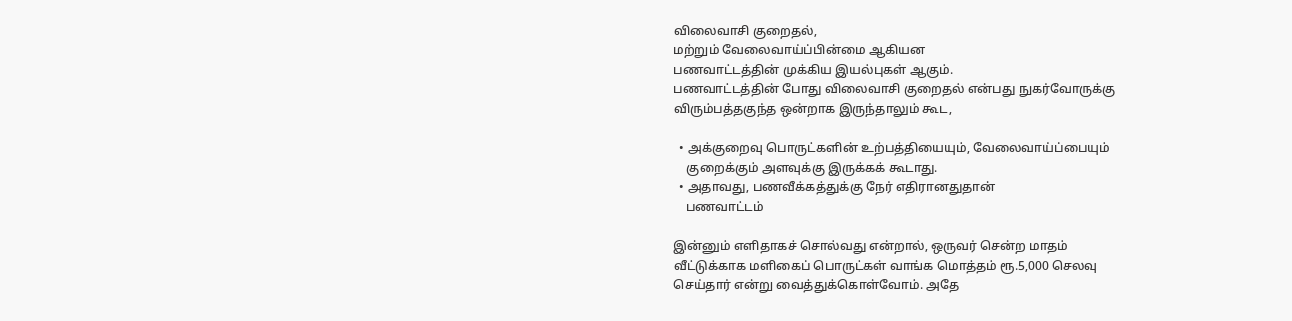விலைவாசி குறைதல்,
மற்றும் வேலைவாய்ப்பின்மை ஆகியன
பணவாட்டத்தின் முக்கிய இயல்புகள் ஆகும்.
பணவாட்டத்தின் போது விலைவாசி குறைதல் என்பது நுகர்வோருக்கு விரும்பத்தகுந்த ஒன்றாக இருந்தாலும் கூட,

  • அக்குறைவு பொருட்களின் உற்பத்தியையும், வேலைவாய்ப்பையும்
    குறைக்கும் அளவுக்கு இருக்கக் கூடாது.
  • அதாவது, பணவீக்கத்துக்கு நேர் எதிரானதுதான்
    பணவாட்டம்

இன்னும் எளிதாகச் சொல்வது என்றால், ஒருவர் சென்ற மாதம்
வீட்டுக்காக மளிகைப் பொருட்கள் வாங்க மொத்தம் ரூ.5,000 செலவு
செய்தார் என்று வைத்துக்கொள்வோம். அதே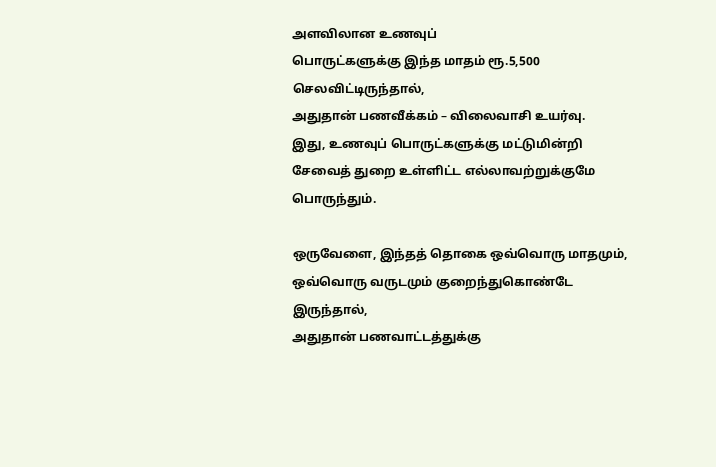அளவிலான உணவுப்
பொருட்களுக்கு இந்த மாதம் ரூ.5,500 செலவிட்டிருந்தால்,
அதுதான் பணவீக்கம் – விலைவாசி உயர்வு.
இது, உணவுப் பொருட்களுக்கு மட்டுமின்றி
சேவைத் துறை உள்ளிட்ட எல்லாவற்றுக்குமே பொருந்தும்.

ஒருவேளை, இந்தத் தொகை ஒவ்வொரு மாதமும்,
ஒவ்வொரு வருடமும் குறைந்துகொண்டே இருந்தால்,
அதுதான் பணவாட்டத்துக்கு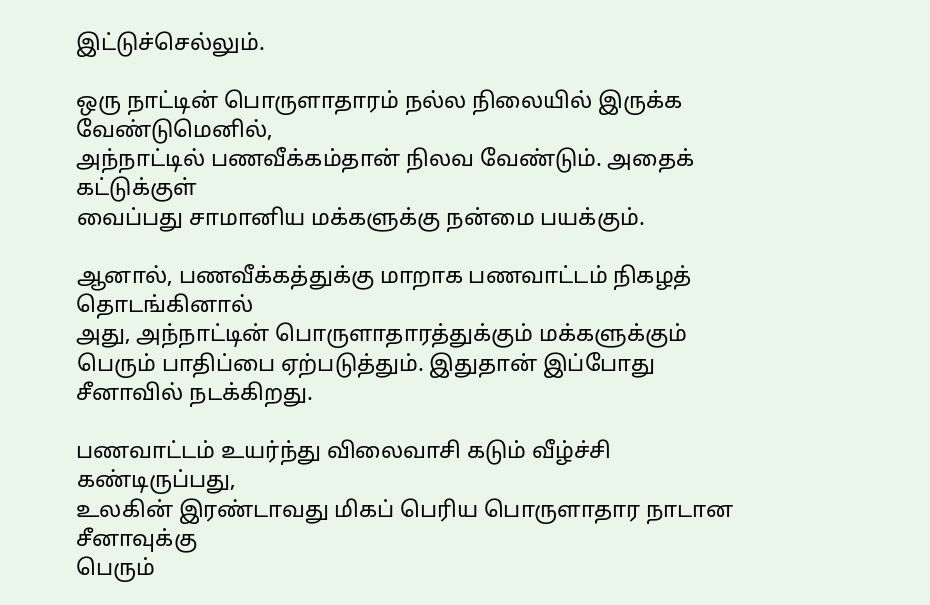இட்டுச்செல்லும்.

ஒரு நாட்டின் பொருளாதாரம் நல்ல நிலையில் இருக்க வேண்டுமெனில்,
அந்நாட்டில் பணவீக்கம்தான் நிலவ வேண்டும். அதைக் கட்டுக்குள்
வைப்பது சாமானிய மக்களுக்கு நன்மை பயக்கும்.

ஆனால், பணவீக்கத்துக்கு மாறாக பணவாட்டம் நிகழத் தொடங்கினால்
அது, அந்நாட்டின் பொருளாதாரத்துக்கும் மக்களுக்கும் பெரும் பாதிப்பை ஏற்படுத்தும். இதுதான் இப்போது சீனாவில் நடக்கிறது.

பணவாட்டம் உயர்ந்து விலைவாசி கடும் வீழ்ச்சி கண்டிருப்பது,
உலகின் இரண்டாவது மிகப் பெரிய பொருளாதார நாடான சீனாவுக்கு
பெரும்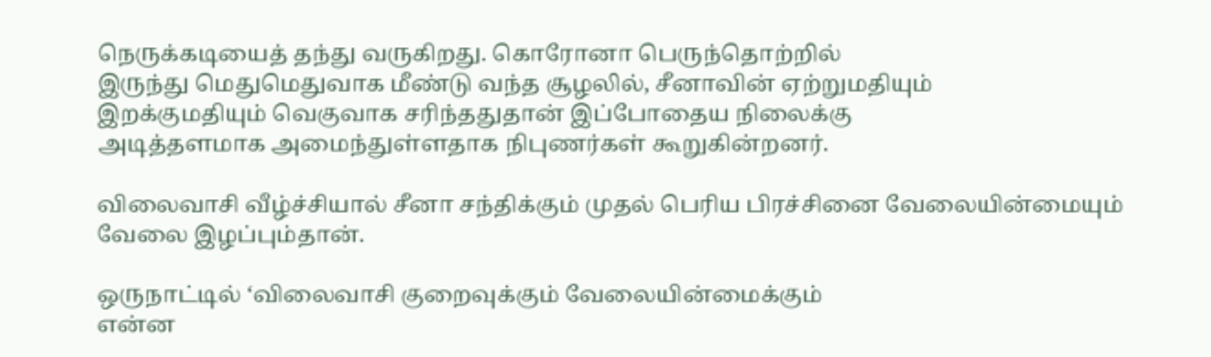நெருக்கடியைத் தந்து வருகிறது. கொரோனா பெருந்தொற்றில்
இருந்து மெதுமெதுவாக மீண்டு வந்த சூழலில், சீனாவின் ஏற்றுமதியும்
இறக்குமதியும் வெகுவாக சரிந்ததுதான் இப்போதைய நிலைக்கு
அடித்தளமாக அமைந்துள்ளதாக நிபுணர்கள் கூறுகின்றனர்.

விலைவாசி வீழ்ச்சியால் சீனா சந்திக்கும் முதல் பெரிய பிரச்சினை வேலையின்மையும் வேலை இழப்பும்தான்.

ஒருநாட்டில் ‘விலைவாசி குறைவுக்கும் வேலையின்மைக்கும்
என்ன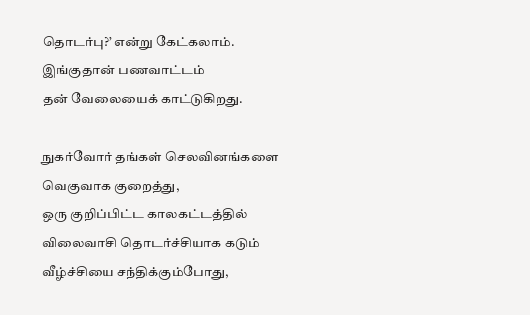தொடர்பு?’ என்று கேட்கலாம். இங்குதான் பணவாட்டம்
தன் வேலையைக் காட்டுகிறது.

நுகர்வோர் தங்கள் செலவினங்களை வெகுவாக குறைத்து,
ஒரு குறிப்பிட்ட காலகட்டத்தில் விலைவாசி தொடர்ச்சியாக கடும்
வீழ்ச்சியை சந்திக்கும்போது,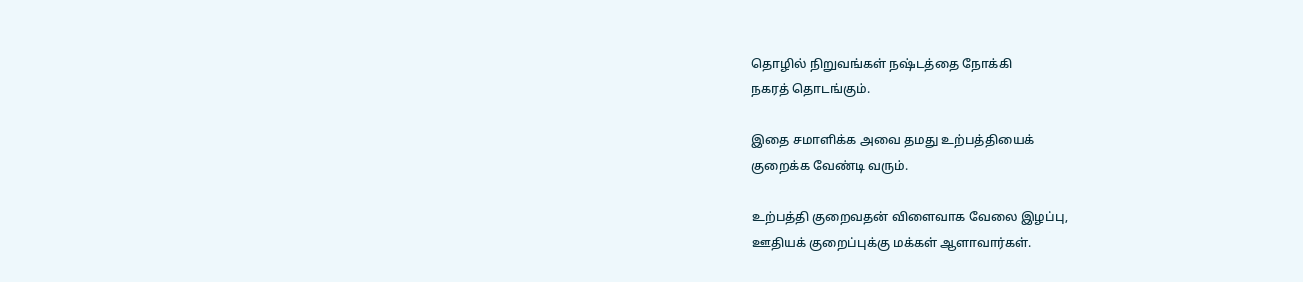தொழில் நிறுவங்கள் நஷ்டத்தை நோக்கி
நகரத் தொடங்கும்.

இதை சமாளிக்க அவை தமது உற்பத்தியைக்
குறைக்க வேண்டி வரும்.

உற்பத்தி குறைவதன் விளைவாக வேலை இழப்பு,
ஊதியக் குறைப்புக்கு மக்கள் ஆளாவார்கள்.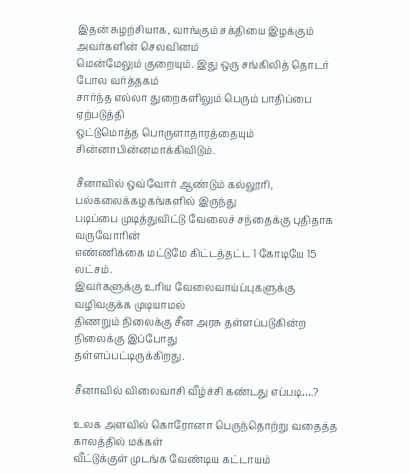இதன் சுழற்சியாக, வாங்கும் சக்தியை இழக்கும் அவர்களின் செலவினம்
மென்மேலும் குறையும். இது ஒரு சங்கிலித் தொடர் போல வர்த்தகம்
சார்ந்த எல்லா துறைகளிலும் பெரும் பாதிப்பை ஏற்படுத்தி
ஒட்டுமொத்த பொருளாதாரத்தையும் சின்னாபின்னமாக்கிவிடும்.

சீனாவில் ஒவ்வோர் ஆண்டும் கல்லூரி, பல்கலைக்கழகங்களில் இருந்து
படிப்பை முடித்துவிட்டு வேலைச் சந்தைக்கு புதிதாக வருவோரின்
எண்ணிக்கை மட்டுமே கிட்டத்தட்ட 1 கோடியே 15 லட்சம்.
இவர்களுக்கு உரிய வேலைவாய்ப்புகளுக்கு வழிவகுக்க முடியாமல்
திணறும் நிலைக்கு சீன அரசு தள்ளப்படுகின்ற நிலைக்கு இப்போது
தள்ளப்பட்டிருக்கிறது.

சீனாவில் விலைவாசி வீழ்ச்சி கண்டது எப்படி….?

உலக அளவில் கொரோனா பெருந்தொற்று வதைத்த காலத்தில் மக்கள்
வீட்டுக்குள் முடங்க வேண்டிய கட்டாயம்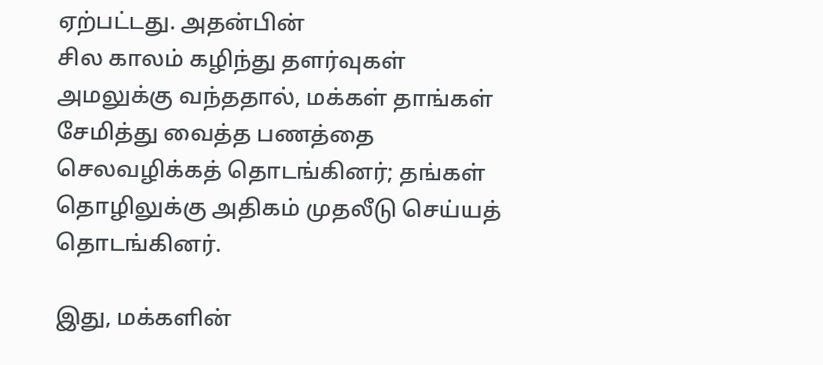ஏற்பட்டது. அதன்பின்
சில காலம் கழிந்து தளர்வுகள் அமலுக்கு வந்ததால், மக்கள் தாங்கள்
சேமித்து வைத்த பணத்தை செலவழிக்கத் தொடங்கினர்; தங்கள்
தொழிலுக்கு அதிகம் முதலீடு செய்யத் தொடங்கினர்.

இது, மக்களின்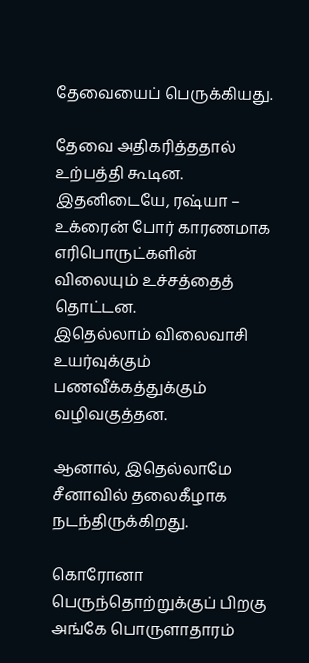தேவையைப் பெருக்கியது.

தேவை அதிகரித்ததால் உற்பத்தி கூடின.
இதனிடையே, ரஷ்யா – உக்ரைன் போர் காரணமாக எரிபொருட்களின்
விலையும் உச்சத்தைத் தொட்டன.
இதெல்லாம் விலைவாசி உயர்வுக்கும் பணவீக்கத்துக்கும் வழிவகுத்தன.

ஆனால், இதெல்லாமே சீனாவில் தலைகீழாக நடந்திருக்கிறது.

கொரோனா பெருந்தொற்றுக்குப் பிறகு அங்கே பொருளாதாரம்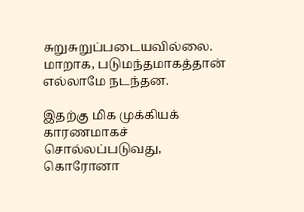சுறுசுறுப்படையவில்லை. மாறாக, படுமந்தமாகத்தான் எல்லாமே நடந்தன.

இதற்கு மிக முக்கியக் காரணமாகச் சொல்லப்படுவது, கொரோனா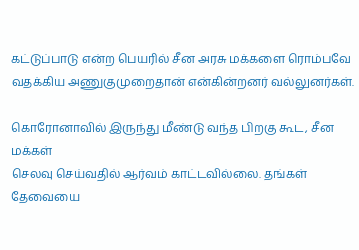கட்டுப்பாடு என்ற பெயரில் சீன அரசு மக்களை ரொம்பவே வதக்கிய அணுகுமுறைதான் என்கின்றனர் வல்லுனர்கள்.

கொரோனாவில் இருந்து மீண்டு வந்த பிறகு கூட, சீன மக்கள்
செலவு செய்வதில் ஆர்வம் காட்டவில்லை. தங்கள் தேவையை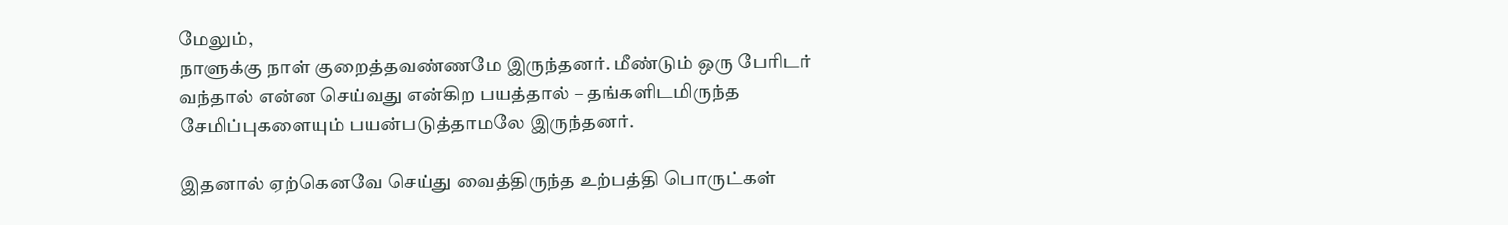மேலும்,
நாளுக்கு நாள் குறைத்தவண்ணமே இருந்தனர். மீண்டும் ஒரு பேரிடர்
வந்தால் என்ன செய்வது என்கிற பயத்தால் – தங்களிடமிருந்த சேமிப்புகளையும் பயன்படுத்தாமலே இருந்தனர்.

இதனால் ஏற்கெனவே செய்து வைத்திருந்த உற்பத்தி பொருட்கள்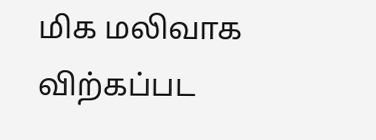மிக மலிவாக விற்கப்பட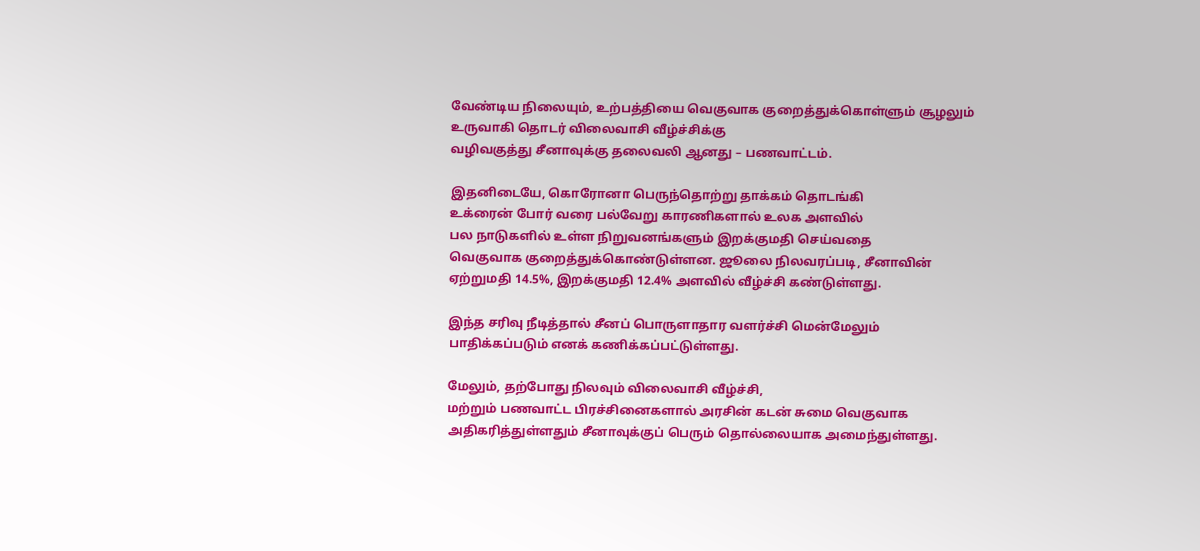வேண்டிய நிலையும், உற்பத்தியை வெகுவாக குறைத்துக்கொள்ளும் சூழலும் உருவாகி தொடர் விலைவாசி வீழ்ச்சிக்கு
வழிவகுத்து சீனாவுக்கு தலைவலி ஆனது – பணவாட்டம்.

இதனிடையே, கொரோனா பெருந்தொற்று தாக்கம் தொடங்கி
உக்ரைன் போர் வரை பல்வேறு காரணிகளால் உலக அளவில்
பல நாடுகளில் உள்ள நிறுவனங்களும் இறக்குமதி செய்வதை
வெகுவாக குறைத்துக்கொண்டுள்ளன. ஜூலை நிலவரப்படி, சீனாவின்
ஏற்றுமதி 14.5%, இறக்குமதி 12.4% அளவில் வீழ்ச்சி கண்டுள்ளது.

இந்த சரிவு நீடித்தால் சீனப் பொருளாதார வளர்ச்சி மென்மேலும்
பாதிக்கப்படும் எனக் கணிக்கப்பட்டுள்ளது.

மேலும், தற்போது நிலவும் விலைவாசி வீழ்ச்சி,
மற்றும் பணவாட்ட பிரச்சினைகளால் அரசின் கடன் சுமை வெகுவாக அதிகரித்துள்ளதும் சீனாவுக்குப் பெரும் தொல்லையாக அமைந்துள்ளது.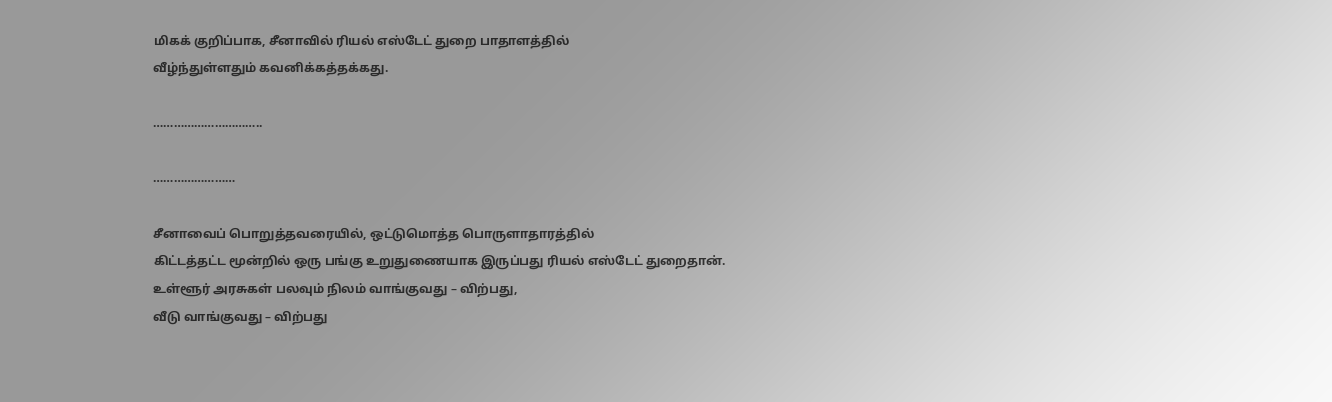மிகக் குறிப்பாக, சீனாவில் ரியல் எஸ்டேட் துறை பாதாளத்தில்
வீழ்ந்துள்ளதும் கவனிக்கத்தக்கது.

…………………………..

……………………

சீனாவைப் பொறுத்தவரையில், ஒட்டுமொத்த பொருளாதாரத்தில்
கிட்டத்தட்ட மூன்றில் ஒரு பங்கு உறுதுணையாக இருப்பது ரியல் எஸ்டேட் துறைதான். உள்ளூர் அரசுகள் பலவும் நிலம் வாங்குவது – விற்பது,
வீடு வாங்குவது – விற்பது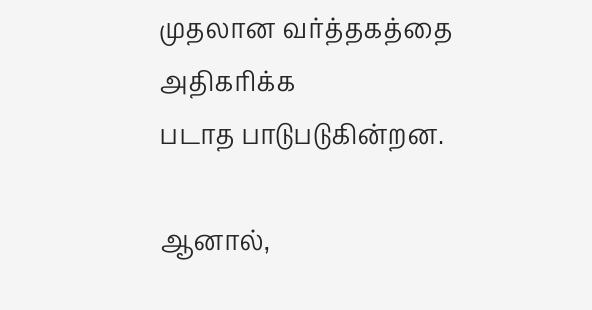முதலான வர்த்தகத்தை அதிகரிக்க
படாத பாடுபடுகின்றன.

ஆனால்,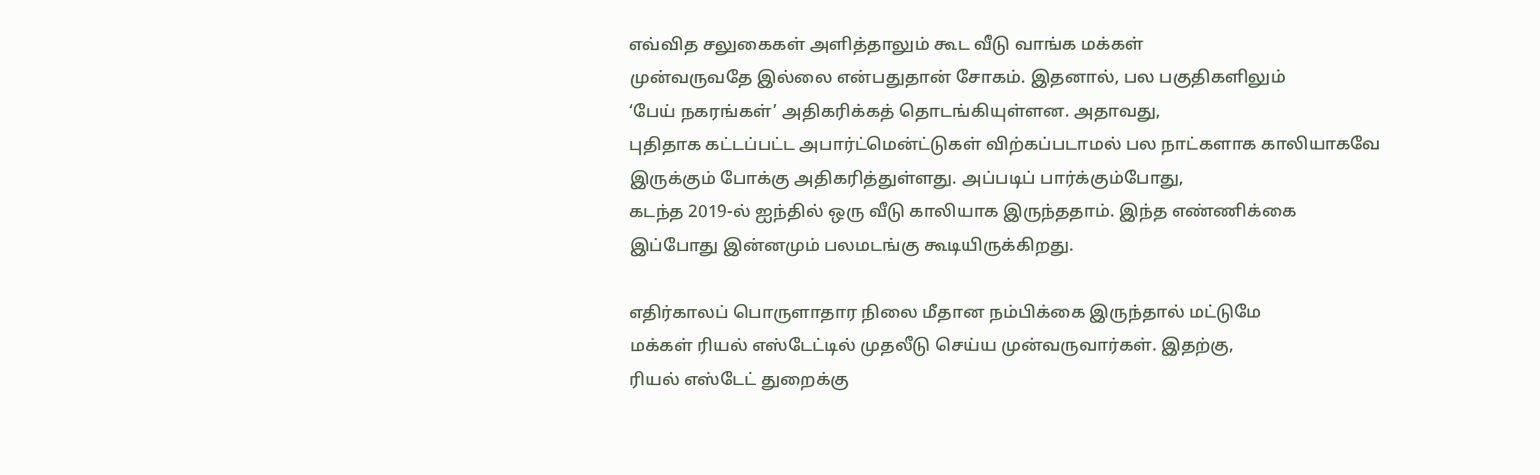எவ்வித சலுகைகள் அளித்தாலும் கூட வீடு வாங்க மக்கள்
முன்வருவதே இல்லை என்பதுதான் சோகம். இதனால், பல பகுதிகளிலும்
‘பேய் நகரங்கள்’ அதிகரிக்கத் தொடங்கியுள்ளன. அதாவது,
புதிதாக கட்டப்பட்ட அபார்ட்மென்ட்டுகள் விற்கப்படாமல் பல நாட்களாக காலியாகவே இருக்கும் போக்கு அதிகரித்துள்ளது. அப்படிப் பார்க்கும்போது,
கடந்த 2019-ல் ஐந்தில் ஒரு வீடு காலியாக இருந்ததாம். இந்த எண்ணிக்கை
இப்போது இன்னமும் பலமடங்கு கூடியிருக்கிறது.

எதிர்காலப் பொருளாதார நிலை மீதான நம்பிக்கை இருந்தால் மட்டுமே
மக்கள் ரியல் எஸ்டேட்டில் முதலீடு செய்ய முன்வருவார்கள். இதற்கு,
ரியல் எஸ்டேட் துறைக்கு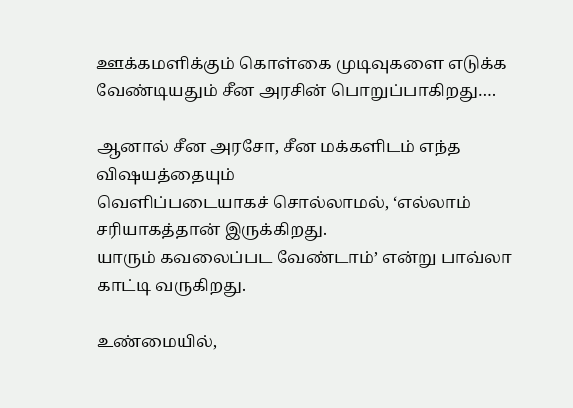ஊக்கமளிக்கும் கொள்கை முடிவுகளை எடுக்க வேண்டியதும் சீன அரசின் பொறுப்பாகிறது….

ஆனால் சீன அரசோ, சீன மக்களிடம் எந்த விஷயத்தையும்
வெளிப்படையாகச் சொல்லாமல், ‘எல்லாம் சரியாகத்தான் இருக்கிறது.
யாரும் கவலைப்பட வேண்டாம்’ என்று பாவ்லா
காட்டி வருகிறது.

உண்மையில்,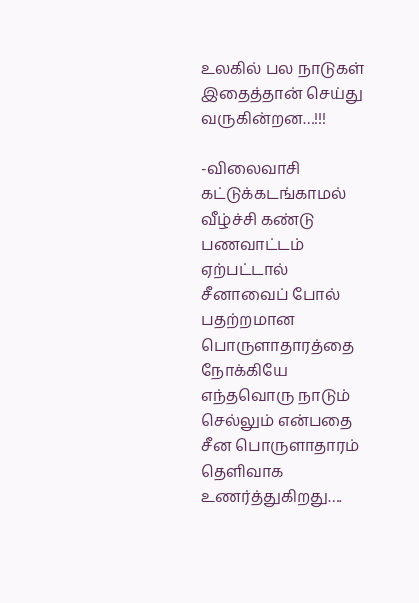உலகில் பல நாடுகள் இதைத்தான் செய்து வருகின்றன…!!!

-விலைவாசி கட்டுக்கடங்காமல் வீழ்ச்சி கண்டு பணவாட்டம்
ஏற்பட்டால் சீனாவைப் போல் பதற்றமான பொருளாதாரத்தை
நோக்கியே எந்தவொரு நாடும் செல்லும் என்பதை சீன பொருளாதாரம்
தெளிவாக உணர்த்துகிறது….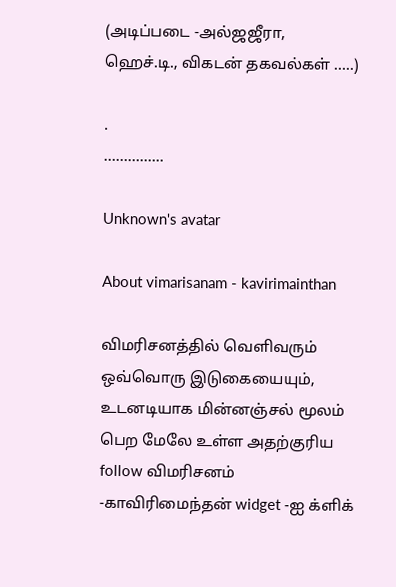(அடிப்படை -அல்ஜஜீரா, ஹெச்.டி., விகடன் தகவல்கள் …..)

.
……….…..

Unknown's avatar

About vimarisanam - kavirimainthan

விமரிசனத்தில் வெளிவரும் ஒவ்வொரு இடுகையையும், உடனடியாக மின்னஞ்சல் மூலம் பெற மேலே உள்ள அதற்குரிய follow விமரிசனம் -காவிரிமைந்தன் widget -ஐ க்ளிக்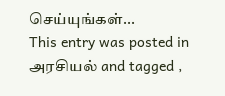செய்யுங்கள்...
This entry was posted in அரசியல் and tagged ,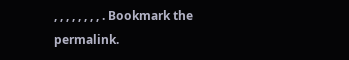, , , , , , , , . Bookmark the permalink.